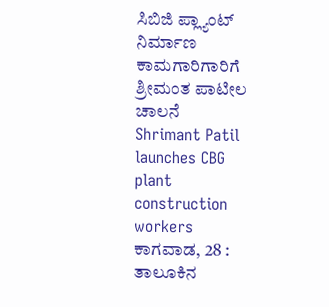ಸಿಬಿಜಿ ಪ್ಲ್ಯಾಂಟ್ ನಿರ್ಮಾಣ ಕಾಮಗಾರಿಗಾರಿಗೆ ಶ್ರೀಮಂತ ಪಾಟೀಲ ಚಾಲನೆ
Shrimant Patil launches CBG plant construction workers
ಕಾಗವಾಡ, 28 : ತಾಲೂಕಿನ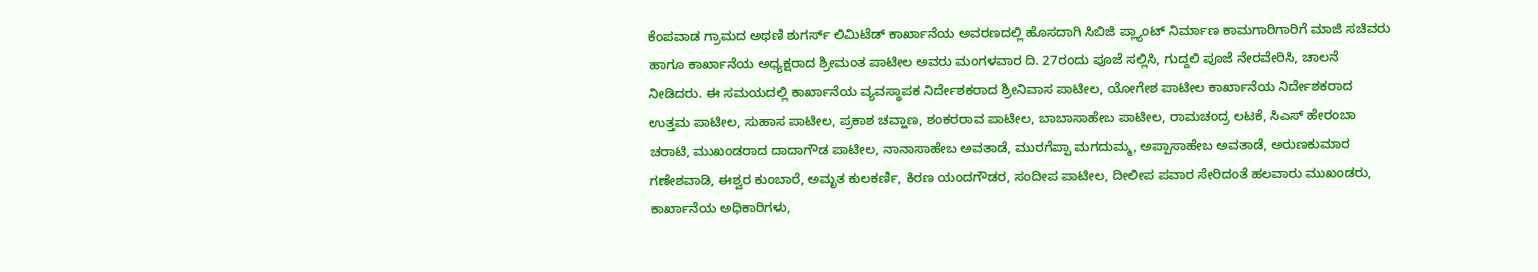ಕೆಂಪವಾಡ ಗ್ರಾಮದ ಅಥಣಿ ಶುಗರ್ಸ್ ಲಿಮಿಟೆಡ್ ಕಾರ್ಖಾನೆಯ ಅವರಣದಲ್ಲಿ ಹೊಸದಾಗಿ ಸಿಬಿಜಿ ಪ್ಲ್ಯಾಂಟ್ ನಿರ್ಮಾಣ ಕಾಮಗಾರಿಗಾರಿಗೆ ಮಾಜಿ ಸಚಿವರು ಹಾಗೂ ಕಾರ್ಖಾನೆಯ ಅಧ್ಯಕ್ಷರಾದ ಶ್ರೀಮಂತ ಪಾಟೀಲ ಅವರು ಮಂಗಳವಾರ ದಿ. 27ರಂದು ಪೂಜೆ ಸಲ್ಲಿಸಿ, ಗುದ್ದಲಿ ಪೂಜೆ ನೇರವೇರಿಸಿ, ಚಾಲನೆ ನೀಡಿದರು. ಈ ಸಮಯದಲ್ಲಿ ಕಾರ್ಖಾನೆಯ ವ್ಯವಸ್ಥಾಪಕ ನಿರ್ದೇಶಕರಾದ ಶ್ರೀನಿವಾಸ ಪಾಟೀಲ, ಯೋಗೇಶ ಪಾಟೀಲ ಕಾರ್ಖಾನೆಯ ನಿರ್ದೇಶಕರಾದ ಉತ್ತಮ ಪಾಟೀಲ, ಸುಹಾಸ ಪಾಟೀಲ, ಪ್ರಕಾಶ ಚವ್ಹಾಣ, ಶಂಕರರಾವ ಪಾಟೀಲ, ಬಾಬಾಸಾಹೇಬ ಪಾಟೀಲ, ರಾಮಚಂದ್ರ ಲಟಕೆ, ಸಿಎಸ್ ಹೇರಂಬಾ ಚರಾಟಿ, ಮುಖಂಡರಾದ ದಾದಾಗೌಡ ಪಾಟೀಲ, ನಾನಾಸಾಹೇಬ ಅವತಾಡೆ, ಮುರಗೆಪ್ಪಾ ಮಗದುಮ್ಮ, ಅಪ್ಪಾಸಾಹೇಬ ಅವತಾಡೆ, ಅರುಣಕುಮಾರ ಗಣೇಶವಾಡಿ, ಈಶ್ವರ ಕುಂಬಾರೆ, ಅಮೃತ ಕುಲಕರ್ಣಿ, ಕಿರಣ ಯಂದಗೌಡರ, ಸಂದೀಪ ಪಾಟೀಲ, ದೀಲೀಪ ಪವಾರ ಸೇರಿದಂತೆ ಹಲವಾರು ಮುಖಂಡರು, ಕಾರ್ಖಾನೆಯ ಅಧಿಕಾರಿಗಳು,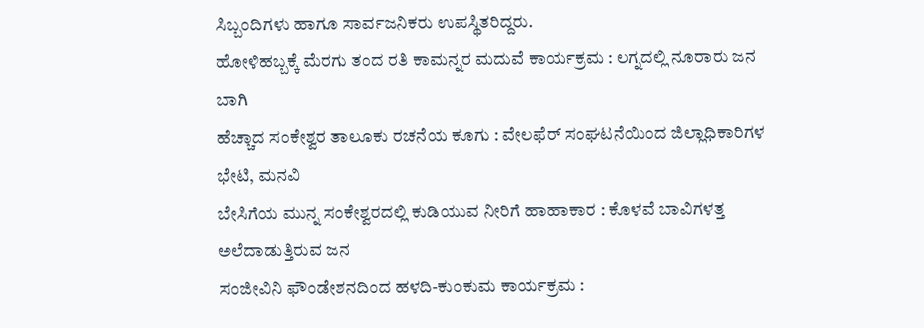ಸಿಬ್ಬಂದಿಗಳು ಹಾಗೂ ಸಾರ್ವಜನಿಕರು ಉಪಸ್ಥಿತರಿದ್ದರು.
ಹೋಳಿಹಬ್ಬಕ್ಕೆ ಮೆರಗು ತಂದ ರತಿ ಕಾಮನ್ನರ ಮದುವೆ ಕಾರ್ಯಕ್ರಮ : ಲಗ್ನದಲ್ಲಿ ನೂರಾರು ಜನ ಬಾಗಿ
ಹೆಚ್ಚಾದ ಸಂಕೇಶ್ವರ ತಾಲೂಕು ರಚನೆಯ ಕೂಗು : ವೇಲಫೆರ್ ಸಂಘಟನೆಯಿಂದ ಜಿಲ್ಲಾಧಿಕಾರಿಗಳ ಭೇಟಿ, ಮನವಿ
ಬೇಸಿಗೆಯ ಮುನ್ನ ಸಂಕೇಶ್ವರದಲ್ಲಿ ಕುಡಿಯುವ ನೀರಿಗೆ ಹಾಹಾಕಾರ : ಕೊಳವೆ ಬಾವಿಗಳತ್ತ ಅಲೆದಾಡುತ್ತಿರುವ ಜನ
ಸಂಜೀವಿನಿ ಫೌಂಡೇಶನದಿಂದ ಹಳದಿ-ಕುಂಕುಮ ಕಾರ್ಯಕ್ರಮ :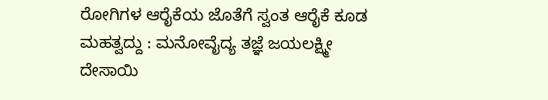ರೋಗಿಗಳ ಆರೈಕೆಯ ಜೊತೆಗೆ ಸ್ವಂತ ಆರೈಕೆ ಕೂಡ ಮಹತ್ವದ್ದು : ಮನೋವೈದ್ಯ ತಜ್ಞೆ ಜಯಲಕ್ಷ್ಮೀ ದೇಸಾಯಿ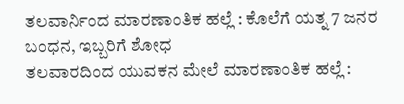ತಲವಾರ್ನಿಂದ ಮಾರಣಾಂತಿಕ ಹಲ್ಲೆ : ಕೊಲೆಗೆ ಯತ್ನ 7 ಜನರ ಬಂಧನ, ಇಬ್ಬರಿಗೆ ಶೋಧ
ತಲವಾರದಿಂದ ಯುವಕನ ಮೇಲೆ ಮಾರಣಾಂತಿಕ ಹಲ್ಲೆ :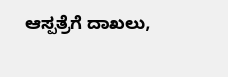ಆಸ್ಪತ್ರೆಗೆ ದಾಖಲು,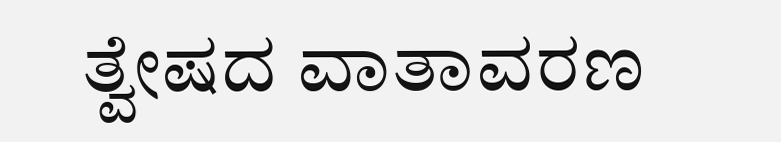ತ್ವೇಷದ ವಾತಾವರಣ